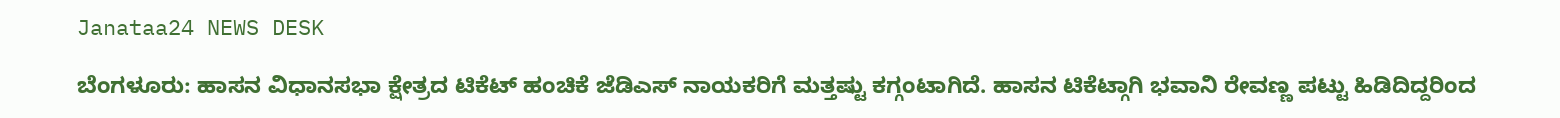Janataa24 NEWS DESK

ಬೆಂಗಳೂರು: ಹಾಸನ ವಿಧಾನಸಭಾ ಕ್ಷೇತ್ರದ ಟಿಕೆಟ್ ಹಂಚಿಕೆ ಜೆಡಿಎಸ್ ನಾಯಕರಿಗೆ ಮತ್ತಷ್ಟು ಕಗ್ಗಂಟಾಗಿದೆ. ಹಾಸನ ಟಿಕೆಟ್ಗಾಗಿ ಭವಾನಿ ರೇವಣ್ಣ ಪಟ್ಟು ಹಿಡಿದಿದ್ದರಿಂದ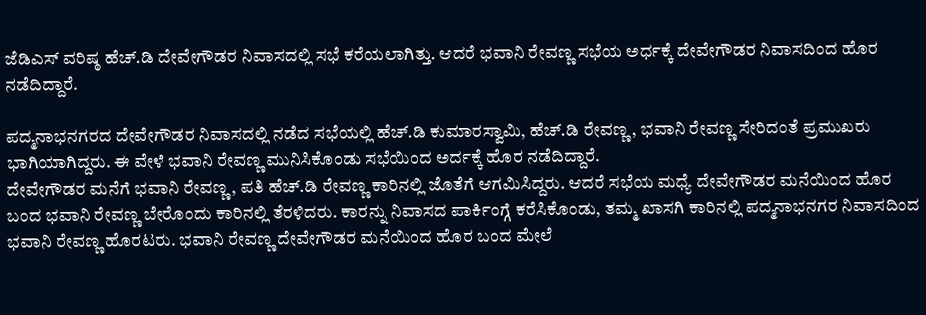ಜೆಡಿಎಸ್ ವರಿಷ್ಠ ಹೆಚ್.ಡಿ ದೇವೇಗೌಡರ ನಿವಾಸದಲ್ಲಿ ಸಭೆ ಕರೆಯಲಾಗಿತ್ತು. ಆದರೆ ಭವಾನಿ ರೇವಣ್ಣ ಸಭೆಯ ಅರ್ಧಕ್ಕೆ ದೇವೇಗೌಡರ ನಿವಾಸದಿಂದ ಹೊರ ನಡೆದಿದ್ದಾರೆ.

ಪದ್ಮನಾಭನಗರದ ದೇವೇಗೌಡರ ನಿವಾಸದಲ್ಲಿ ನಡೆದ ಸಭೆಯಲ್ಲಿ ಹೆಚ್.ಡಿ ಕುಮಾರಸ್ವಾಮಿ, ಹೆಚ್.ಡಿ ರೇವಣ್ಣ, ಭವಾನಿ ರೇವಣ್ಣ ಸೇರಿದಂತೆ ಪ್ರಮುಖರು ಭಾಗಿಯಾಗಿದ್ದರು. ಈ ವೇಳೆ ಭವಾನಿ ರೇವಣ್ಣ ಮುನಿಸಿಕೊಂಡು ಸಭೆಯಿಂದ ಅರ್ದಕ್ಕೆ ಹೊರ ನಡೆದಿದ್ದಾರೆ.
ದೇವೇಗೌಡರ ಮನೆಗೆ ಭವಾನಿ ರೇವಣ್ಣ, ಪತಿ ಹೆಚ್.ಡಿ ರೇವಣ್ಣ ಕಾರಿನಲ್ಲಿ ಜೊತೆಗೆ ಆಗಮಿಸಿದ್ದರು. ಆದರೆ ಸಭೆಯ ಮಧ್ಯೆ ದೇವೇಗೌಡರ ಮನೆಯಿಂದ ಹೊರ ಬಂದ ಭವಾನಿ ರೇವಣ್ಣ ಬೇರೊಂದು ಕಾರಿನಲ್ಲಿ ತೆರಳಿದರು. ಕಾರನ್ನು ನಿವಾಸದ ಪಾರ್ಕಿಂಗ್ಗೆ ಕರೆಸಿಕೊಂಡು, ತಮ್ಮ ಖಾಸಗಿ ಕಾರಿನಲ್ಲಿ ಪದ್ಮನಾಭನಗರ ನಿವಾಸದಿಂದ ಭವಾನಿ ರೇವಣ್ಣ ಹೊರಟರು. ಭವಾನಿ ರೇವಣ್ಣ ದೇವೇಗೌಡರ ಮನೆಯಿಂದ ಹೊರ ಬಂದ ಮೇಲೆ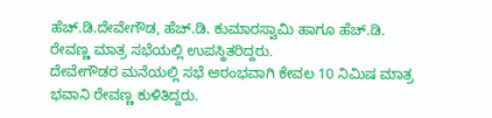ಹೆಚ್.ಡಿ.ದೇವೇಗೌಡ, ಹೆಚ್.ಡಿ. ಕುಮಾರಸ್ವಾಮಿ ಹಾಗೂ ಹೆಚ್.ಡಿ. ರೇವಣ್ಣ ಮಾತ್ರ ಸಭೆಯಲ್ಲಿ ಉಪಸ್ಥಿತರಿದ್ದರು.
ದೇವೇಗೌಡರ ಮನೆಯಲ್ಲಿ ಸಭೆ ಆರಂಭವಾಗಿ ಕೇವಲ 10 ನಿಮಿಷ ಮಾತ್ರ ಭವಾನಿ ರೇವಣ್ಣ ಕುಳಿತಿದ್ದರು.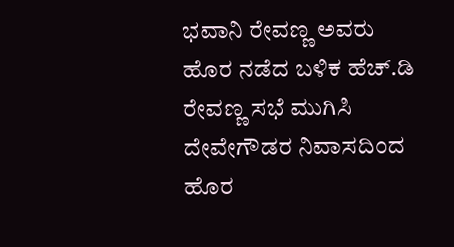ಭವಾನಿ ರೇವಣ್ಣ ಅವರು ಹೊರ ನಡೆದ ಬಳಿಕ ಹೆಚ್.ಡಿ ರೇವಣ್ಣ ಸಭೆ ಮುಗಿಸಿ ದೇವೇಗೌಡರ ನಿವಾಸದಿಂದ ಹೊರ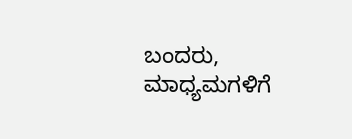ಬಂದರು, ಮಾಧ್ಯಮಗಳಿಗೆ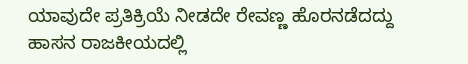ಯಾವುದೇ ಪ್ರತಿಕ್ರಿಯೆ ನೀಡದೇ ರೇವಣ್ಣ ಹೊರನಡೆದದ್ದು ಹಾಸನ ರಾಜಕೀಯದಲ್ಲಿ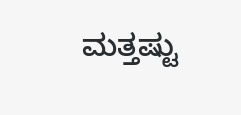ಮತ್ತಷ್ಟು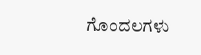ಗೊಂದಲಗಳು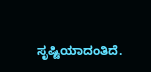ಸೃಷ್ಟಿಯಾದಂತಿದೆ.